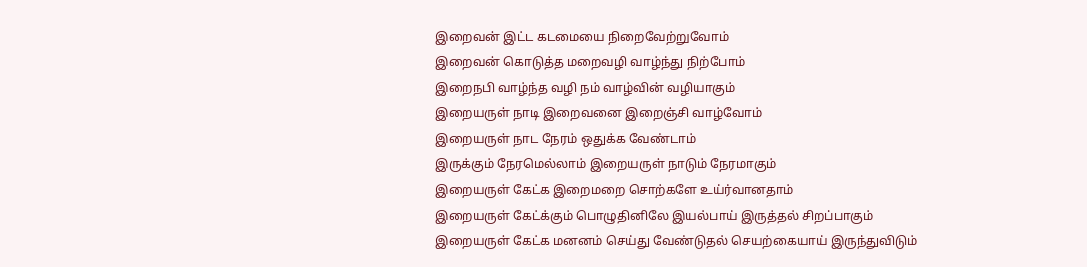இறைவன் இட்ட கடமையை நிறைவேற்றுவோம்
இறைவன் கொடுத்த மறைவழி வாழ்ந்து நிற்போம்
இறைநபி வாழ்ந்த வழி நம் வாழ்வின் வழியாகும்
இறையருள் நாடி இறைவனை இறைஞ்சி வாழ்வோம்
இறையருள் நாட நேரம் ஒதுக்க வேண்டாம்
இருக்கும் நேரமெல்லாம் இறையருள் நாடும் நேரமாகும்
இறையருள் கேட்க இறைமறை சொற்களே உய்ர்வானதாம்
இறையருள் கேட்க்கும் பொழுதினிலே இயல்பாய் இருத்தல் சிறப்பாகும்
இறையருள் கேட்க மனனம் செய்து வேண்டுதல் செயற்கையாய் இருந்துவிடும்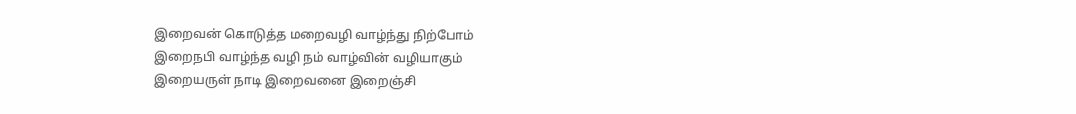இறைவன் கொடுத்த மறைவழி வாழ்ந்து நிற்போம்
இறைநபி வாழ்ந்த வழி நம் வாழ்வின் வழியாகும்
இறையருள் நாடி இறைவனை இறைஞ்சி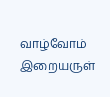வாழ்வோம்
இறையருள்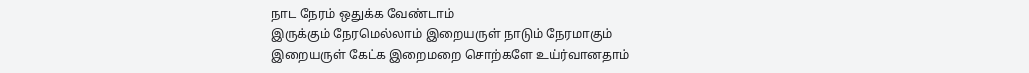நாட நேரம் ஒதுக்க வேண்டாம்
இருக்கும் நேரமெல்லாம் இறையருள் நாடும் நேரமாகும்
இறையருள் கேட்க இறைமறை சொற்களே உய்ர்வானதாம்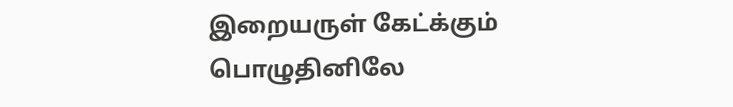இறையருள் கேட்க்கும் பொழுதினிலே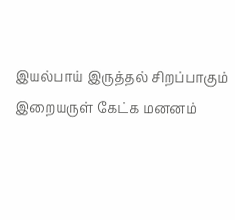இயல்பாய் இருத்தல் சிறப்பாகும்
இறையருள் கேட்க மனனம்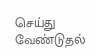செய்து வேண்டுதல்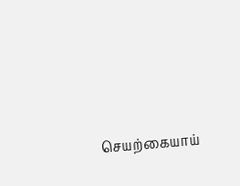செயற்கையாய்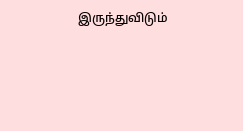இருந்துவிடும்